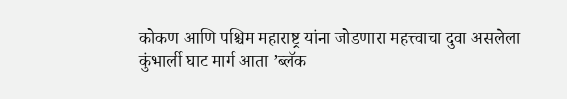कोकण आणि पश्चिम महाराष्ट्र यांना जोडणारा महत्त्वाचा दुवा असलेला कुंभार्ली घाट मार्ग आता ‌’ब्लॅक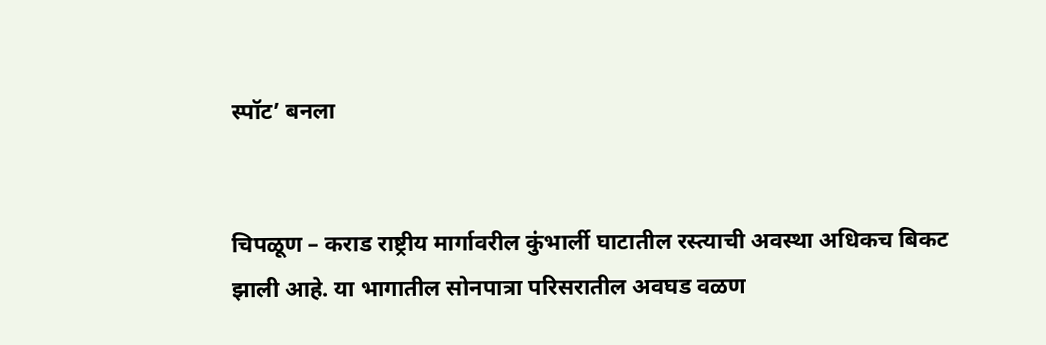स्पॉट‌’ बनला


चिपळूण – कराड राष्ट्रीय मार्गावरील कुंभार्ली घाटातील रस्त्याची अवस्था अधिकच बिकट झाली आहे. या भागातील सोनपात्रा परिसरातील अवघड वळण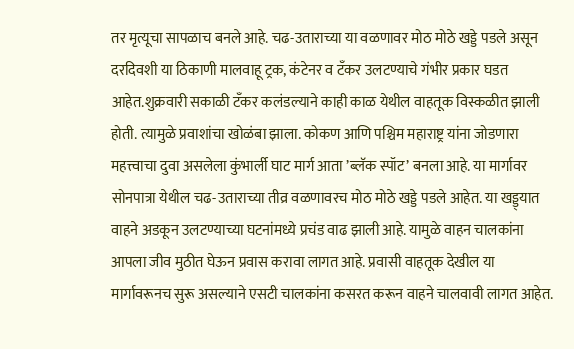तर मृत्यूचा सापळाच बनले आहे. चढ-उताराच्या या वळणावर मोठ मोठे खड्डे पडले असून दरदिवशी या ठिकाणी मालवाहू ट्रक, कंटेनर व टँकर उलटण्याचे गंभीर प्रकार घडत आहेत.शुक्रवारी सकाळी टँकर कलंडल्याने काही काळ येथील वाहतूक विस्कळीत झाली होती. त्यामुळे प्रवाशांचा खोळंबा झाला. कोकण आणि पश्चिम महाराष्ट्र यांना जोडणारा महत्त्वाचा दुवा असलेला कुंभार्ली घाट मार्ग आता ‌’ब्लॅक स्पॉट‌’ बनला आहे. या मार्गावर सोनपात्रा येथील चढ-उताराच्या तीव्र वळणावरच मोठ मोठे खड्डे पडले आहेत. या खड्ड्यात वाहने अडकून उलटण्याच्या घटनांमध्ये प्रचंड वाढ झाली आहे. यामुळे वाहन चालकांना आपला जीव मुठीत घेऊन प्रवास करावा लागत आहे. प्रवासी वाहतूक देखील या मार्गावरूनच सुरू असल्याने एसटी चालकांना कसरत करून वाहने चालवावी लागत आहेत.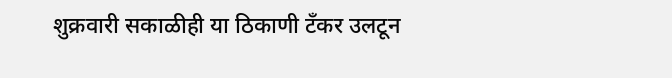शुक्रवारी सकाळीही या ठिकाणी टँकर उलटून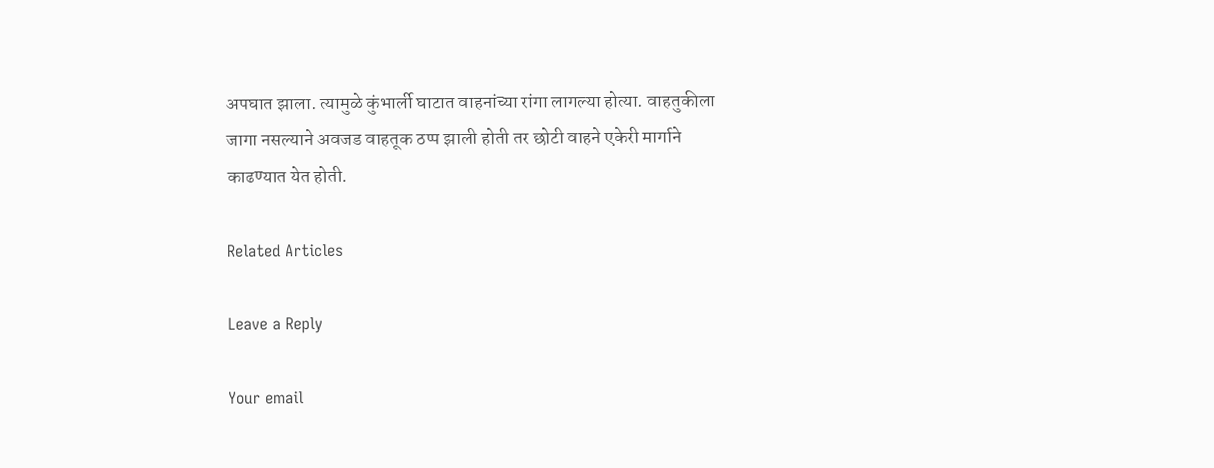अपघात झाला. त्यामुळे कुंभार्ली घाटात वाहनांच्या रांगा लागल्या होत्या. वाहतुकीला जागा नसल्याने अवजड वाहतूक ठप्प झाली होती तर छोटी वाहने एकेरी मार्गाने काढण्यात येत होती.

Related Articles

Leave a Reply

Your email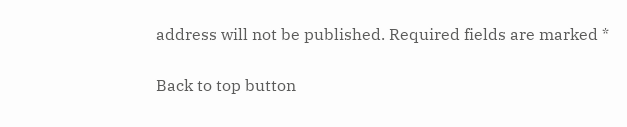address will not be published. Required fields are marked *

Back to top button